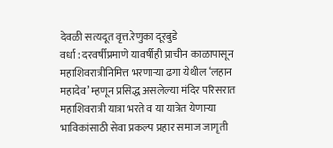देवळी सत्यदूत वृत्त.रेणुका दूरबुडे
वर्धा : दरवर्षीप्रमाणे यावर्षीही प्राचीन काळापासून महाशिवरात्रीनिमित्त भरणाऱ्या ढगा येथील ‘लहान महादेव’ म्हणून प्रसिद्ध असलेल्या मंदिर परिसरात महाशिवरात्री यात्रा भरते व या यात्रेत येणाऱ्या भाविकांसाठी सेवा प्रकल्प प्रहार समाज जागृती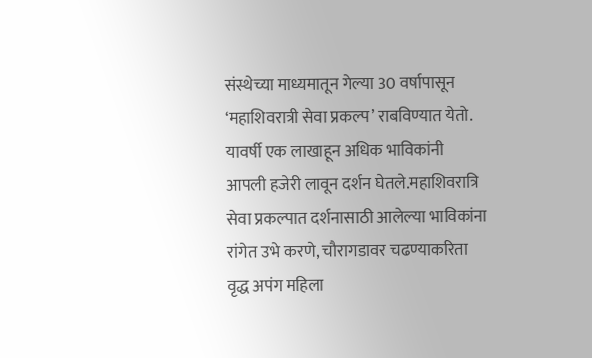संस्थेच्या माध्यमातून गेल्या 30 वर्षापासून ‘महाशिवरात्री सेवा प्रकल्प’ राबविण्यात येतो. यावर्षी एक लाखाहून अधिक भाविकांनी आपली हजेरी लावून दर्शन घेतले.महाशिवरात्रि सेवा प्रकल्पात दर्शनासाठी आलेल्या भाविकांना रांगेत उभे करणे, चौरागडावर चढण्याकरिता वृद्ध अपंग महिला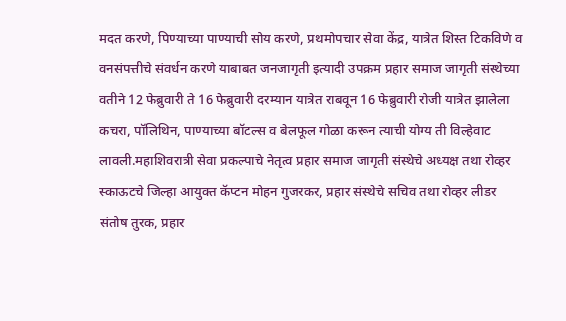मदत करणे, पिण्याच्या पाण्याची सोय करणे, प्रथमोपचार सेवा केंद्र, यात्रेत शिस्त टिकविणे व वनसंपत्तीचे संवर्धन करणे याबाबत जनजागृती इत्यादी उपक्रम प्रहार समाज जागृती संस्थेच्या वतीने 12 फेब्रुवारी ते 16 फेब्रुवारी दरम्यान यात्रेत राबवून 16 फेब्रुवारी रोजी यात्रेत झालेला कचरा, पॉलिथिन, पाण्याच्या बॉटल्स व बेलफूल गोळा करून त्याची योग्य ती विल्हेवाट लावली.महाशिवरात्री सेवा प्रकल्पाचे नेतृत्व प्रहार समाज जागृती संस्थेचे अध्यक्ष तथा रोव्हर स्काऊटचे जिल्हा आयुक्त कॅप्टन मोहन गुजरकर, प्रहार संस्थेचे सचिव तथा रोव्हर लीडर संतोष तुरक, प्रहार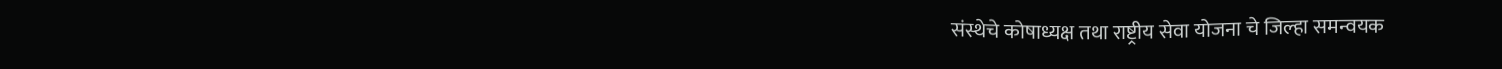संस्थेचे कोषाध्यक्ष तथा राष्ट्रीय सेवा योजना चे जिल्हा समन्वयक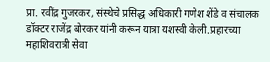प्रा. रवींद्र गुजरकर, संस्थेचे प्रसिद्ध अधिकारी गणेश शेंडे व संचालक डॉक्टर राजेंद्र बोरकर यांनी करून यात्रा यशस्वी केली.प्रहारच्या महाशिवरात्री सेवा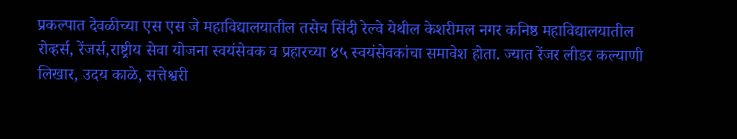प्रकल्पात देवळीच्या एस एस जे महाविद्यालयातील तसेच सिंदी रेल्वे येथील केशरीमल नगर कनिष्ठ महाविद्यालयातील रोव्हर्स, रेंजर्स,राष्ट्रीय सेवा योजना स्वयंसेवक व प्रहारच्या ४५ स्वयंसेवकांचा समावेश होता. ज्यात रेंजर लीडर कल्याणी लिखार, उदय काळे, सत्तेश्वरी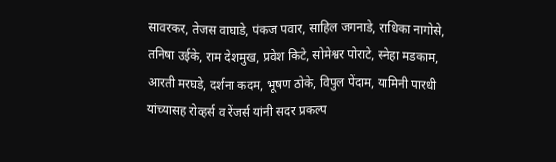सावरकर, तेजस वाघाडे, पंकज पवार, साहिल जगनाडे, राधिका नागोसे, तनिषा उईके, राम देशमुख, प्रवेश किटे, सोमेश्वर पोराटे, स्नेहा मडकाम, आरती मरघडे, दर्शना कदम, भूषण ठोके, विपुल पेंदाम, यामिनी पारधी यांच्यासह रोव्हर्स व रेंजर्स यांनी सदर प्रकल्प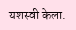यशस्वी केला.